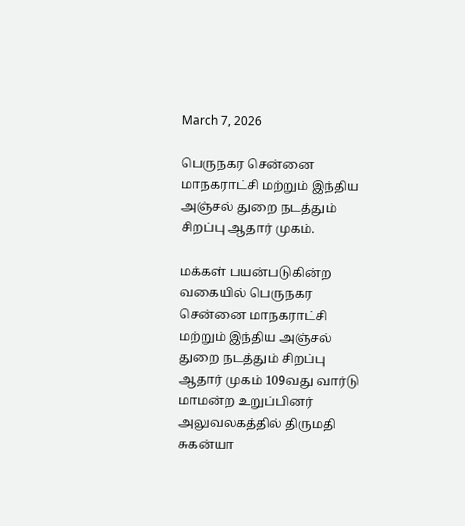March 7, 2026

பெருநகர சென்னை மாநகராட்சி மற்றும் இந்திய அஞ்சல் துறை நடத்தும் சிறப்பு ஆதார் முகம்.

மக்கள் பயன்படுகின்ற வகையில் பெருநகர சென்னை மாநகராட்சி மற்றும் இந்திய அஞ்சல் துறை நடத்தும் சிறப்பு ஆதார் முகம் 109வது வார்டு மாமன்ற உறுப்பினர் அலுவலகத்தில் திருமதி சுகன்யா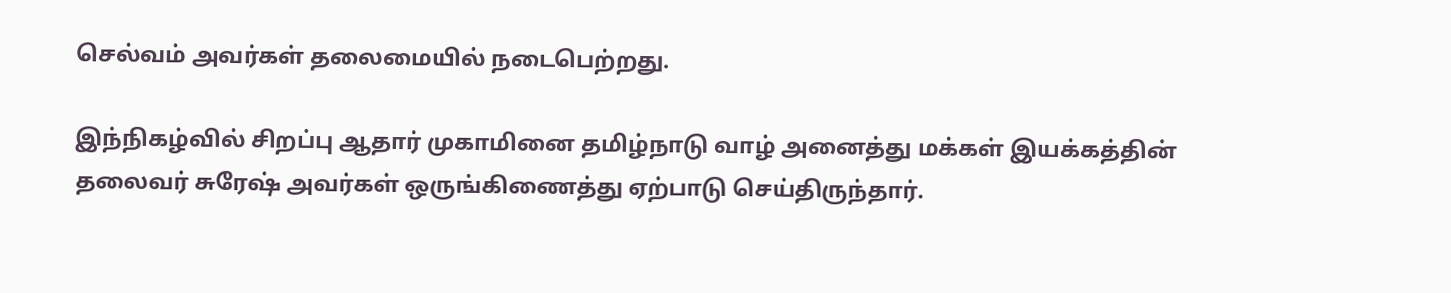செல்வம் அவர்கள் தலைமையில் நடைபெற்றது.

இந்நிகழ்வில் சிறப்பு ஆதார் முகாமினை தமிழ்நாடு வாழ் அனைத்து மக்கள் இயக்கத்தின் தலைவர் சுரேஷ் அவர்கள் ஒருங்கிணைத்து ஏற்பாடு செய்திருந்தார்.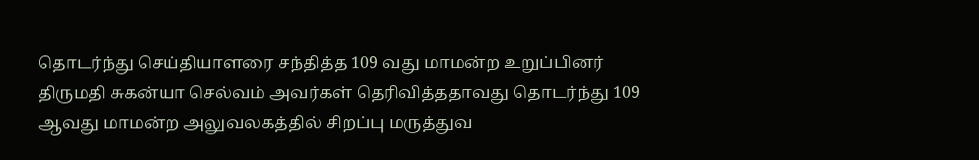தொடர்ந்து செய்தியாளரை சந்தித்த 109 வது மாமன்ற உறுப்பினர் திருமதி சுகன்யா செல்வம் அவர்கள் தெரிவித்ததாவது தொடர்ந்து 109 ஆவது மாமன்ற அலுவலகத்தில் சிறப்பு மருத்துவ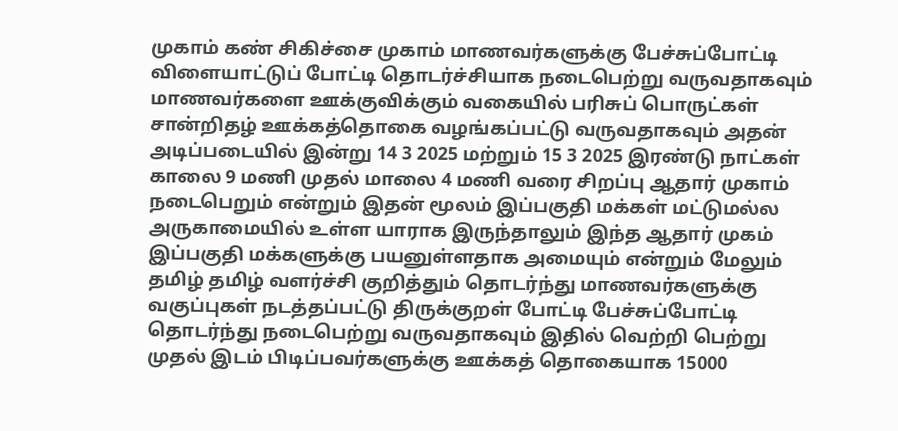முகாம் கண் சிகிச்சை முகாம் மாணவர்களுக்கு பேச்சுப்போட்டி விளையாட்டுப் போட்டி தொடர்ச்சியாக நடைபெற்று வருவதாகவும் மாணவர்களை ஊக்குவிக்கும் வகையில் பரிசுப் பொருட்கள் சான்றிதழ் ஊக்கத்தொகை வழங்கப்பட்டு வருவதாகவும் அதன் அடிப்படையில் இன்று 14 3 2025 மற்றும் 15 3 2025 இரண்டு நாட்கள் காலை 9 மணி முதல் மாலை 4 மணி வரை சிறப்பு ஆதார் முகாம் நடைபெறும் என்றும் இதன் மூலம் இப்பகுதி மக்கள் மட்டுமல்ல அருகாமையில் உள்ள யாராக இருந்தாலும் இந்த ஆதார் முகம் இப்பகுதி மக்களுக்கு பயனுள்ளதாக அமையும் என்றும் மேலும் தமிழ் தமிழ் வளர்ச்சி குறித்தும் தொடர்ந்து மாணவர்களுக்கு வகுப்புகள் நடத்தப்பட்டு திருக்குறள் போட்டி பேச்சுப்போட்டி தொடர்ந்து நடைபெற்று வருவதாகவும் இதில் வெற்றி பெற்று முதல் இடம் பிடிப்பவர்களுக்கு ஊக்கத் தொகையாக 15000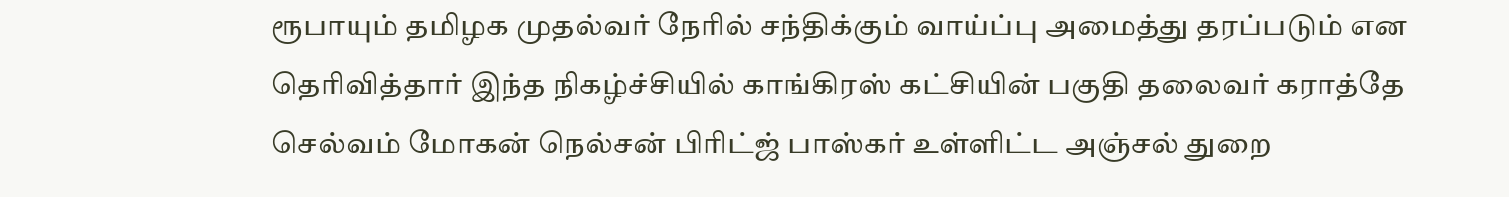ரூபாயும் தமிழக முதல்வர் நேரில் சந்திக்கும் வாய்ப்பு அமைத்து தரப்படும் என தெரிவித்தார் இந்த நிகழ்ச்சியில் காங்கிரஸ் கட்சியின் பகுதி தலைவர் கராத்தே செல்வம் மோகன் நெல்சன் பிரிட்ஜ் பாஸ்கர் உள்ளிட்ட அஞ்சல் துறை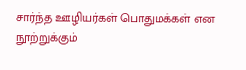சார்ந்த ஊழியர்கள் பொதுமக்கள் என நூற்றுக்கும்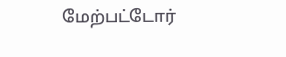மேற்பட்டோர்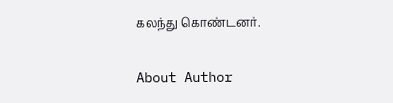கலந்து கொண்டனர்.

About Author